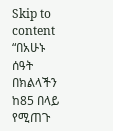Skip to content
“በአሁኑ ሰዓት በክልላችን ከ85 በላይ የሚጠጉ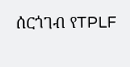ሰርጎገብ የTPLF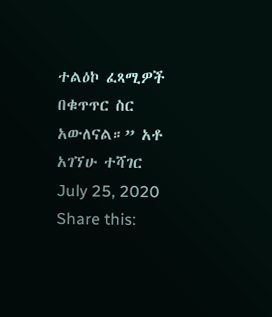ተልዕኮ ፈጻሚዎች በቁጥጥር ስር አውለናል።” አቶ አገኘሁ ተሻገር
July 25, 2020
Share this: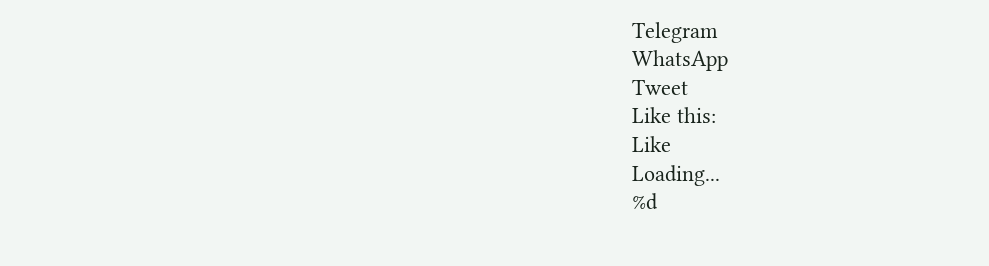Telegram
WhatsApp
Tweet
Like this:
Like
Loading...
%d